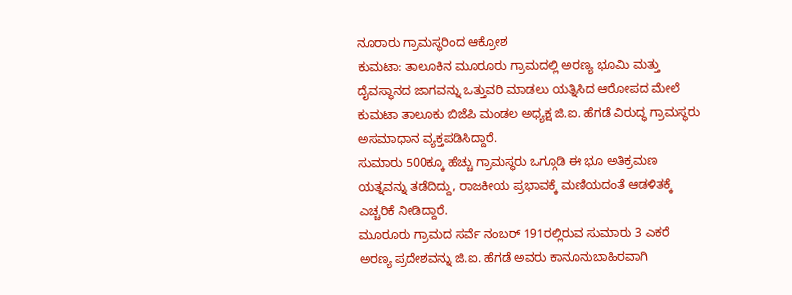ನೂರಾರು ಗ್ರಾಮಸ್ಥರಿಂದ ಆಕ್ರೋಶ
ಕುಮಟಾ: ತಾಲೂಕಿನ ಮೂರೂರು ಗ್ರಾಮದಲ್ಲಿ ಅರಣ್ಯ ಭೂಮಿ ಮತ್ತು ದೈವಸ್ಥಾನದ ಜಾಗವನ್ನು ಒತ್ತುವರಿ ಮಾಡಲು ಯತ್ನಿಸಿದ ಆರೋಪದ ಮೇಲೆ ಕುಮಟಾ ತಾಲೂಕು ಬಿಜೆಪಿ ಮಂಡಲ ಅಧ್ಯಕ್ಷ ಜಿ.ಐ. ಹೆಗಡೆ ವಿರುದ್ಧ ಗ್ರಾಮಸ್ಥರು ಅಸಮಾಧಾನ ವ್ಯಕ್ತಪಡಿಸಿದ್ದಾರೆ.
ಸುಮಾರು 500ಕ್ಕೂ ಹೆಚ್ಚು ಗ್ರಾಮಸ್ಥರು ಒಗ್ಗೂಡಿ ಈ ಭೂ ಅತಿಕ್ರಮಣ ಯತ್ನವನ್ನು ತಡೆದಿದ್ದು, ರಾಜಕೀಯ ಪ್ರಭಾವಕ್ಕೆ ಮಣಿಯದಂತೆ ಆಡಳಿತಕ್ಕೆ ಎಚ್ಚರಿಕೆ ನೀಡಿದ್ದಾರೆ.
ಮೂರೂರು ಗ್ರಾಮದ ಸರ್ವೆ ನಂಬರ್ 191ರಲ್ಲಿರುವ ಸುಮಾರು 3 ಎಕರೆ ಅರಣ್ಯ ಪ್ರದೇಶವನ್ನು ಜಿ.ಐ. ಹೆಗಡೆ ಅವರು ಕಾನೂನುಬಾಹಿರವಾಗಿ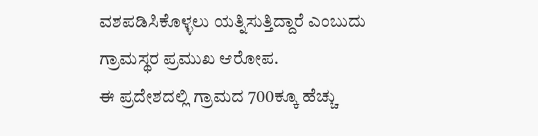ವಶಪಡಿಸಿಕೊಳ್ಳಲು ಯತ್ನಿಸುತ್ತಿದ್ದಾರೆ ಎಂಬುದು ಗ್ರಾಮಸ್ಥರ ಪ್ರಮುಖ ಆರೋಪ.
ಈ ಪ್ರದೇಶದಲ್ಲಿ ಗ್ರಾಮದ 700ಕ್ಕೂ ಹೆಚ್ಚು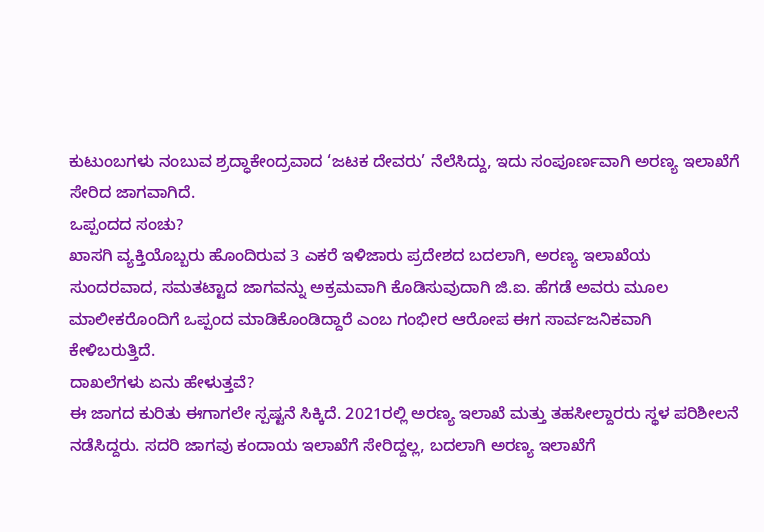ಕುಟುಂಬಗಳು ನಂಬುವ ಶ್ರದ್ಧಾಕೇಂದ್ರವಾದ ‘ಜಟಕ ದೇವರು’ ನೆಲೆಸಿದ್ದು, ಇದು ಸಂಪೂರ್ಣವಾಗಿ ಅರಣ್ಯ ಇಲಾಖೆಗೆ ಸೇರಿದ ಜಾಗವಾಗಿದೆ.
ಒಪ್ಪಂದದ ಸಂಚು?
ಖಾಸಗಿ ವ್ಯಕ್ತಿಯೊಬ್ಬರು ಹೊಂದಿರುವ 3 ಎಕರೆ ಇಳಿಜಾರು ಪ್ರದೇಶದ ಬದಲಾಗಿ, ಅರಣ್ಯ ಇಲಾಖೆಯ ಸುಂದರವಾದ, ಸಮತಟ್ಟಾದ ಜಾಗವನ್ನು ಅಕ್ರಮವಾಗಿ ಕೊಡಿಸುವುದಾಗಿ ಜಿ.ಐ. ಹೆಗಡೆ ಅವರು ಮೂಲ ಮಾಲೀಕರೊಂದಿಗೆ ಒಪ್ಪಂದ ಮಾಡಿಕೊಂಡಿದ್ದಾರೆ ಎಂಬ ಗಂಭೀರ ಆರೋಪ ಈಗ ಸಾರ್ವಜನಿಕವಾಗಿ ಕೇಳಿಬರುತ್ತಿದೆ.
ದಾಖಲೆಗಳು ಏನು ಹೇಳುತ್ತವೆ?
ಈ ಜಾಗದ ಕುರಿತು ಈಗಾಗಲೇ ಸ್ಪಷ್ಟನೆ ಸಿಕ್ಕಿದೆ. 2021ರಲ್ಲಿ ಅರಣ್ಯ ಇಲಾಖೆ ಮತ್ತು ತಹಸೀಲ್ದಾರರು ಸ್ಥಳ ಪರಿಶೀಲನೆ ನಡೆಸಿದ್ದರು. ಸದರಿ ಜಾಗವು ಕಂದಾಯ ಇಲಾಖೆಗೆ ಸೇರಿದ್ದಲ್ಲ, ಬದಲಾಗಿ ಅರಣ್ಯ ಇಲಾಖೆಗೆ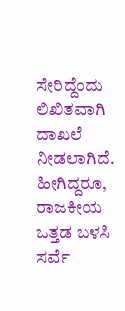ಸೇರಿದ್ದೆಂದು ಲಿಖಿತವಾಗಿ ದಾಖಲೆ ನೀಡಲಾಗಿದೆ.
ಹೀಗಿದ್ದರೂ, ರಾಜಕೀಯ ಒತ್ತಡ ಬಳಸಿ ಸರ್ವೆ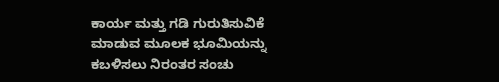ಕಾರ್ಯ ಮತ್ತು ಗಡಿ ಗುರುತಿಸುವಿಕೆ ಮಾಡುವ ಮೂಲಕ ಭೂಮಿಯನ್ನು ಕಬಳಿಸಲು ನಿರಂತರ ಸಂಚು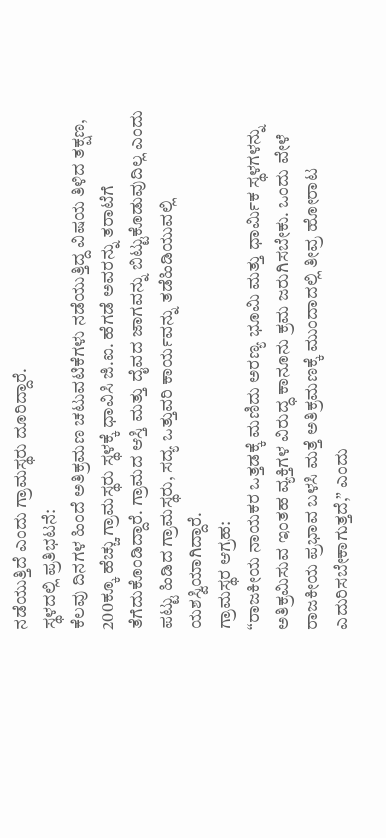ನಡೆಯುತ್ತಿದೆ ಎಂದು ಗ್ರಾಮಸ್ಥರು ದೂರಿದ್ದಾರೆ.
ಸ್ಥಳದಲ್ಲಿ ಪ್ರತಿಭಟನೆ:
ಕೆಲವು ದಿನಗಳ ಹಿಂದೆ ಅತಿಕ್ರಮಣ ಚಟುವಟಿಕೆಗಳು ನಡೆಯುತ್ತಿದ್ದ ವಿಷಯ ತಿಳಿದ ತಕ್ಷಣ, 200ಕ್ಕೂ ಹೆಚ್ಚು ಗ್ರಾಮಸ್ಥರು ಸ್ಥಳಕ್ಕೆ ಧಾವಿಸಿ ಜಿ.ಐ. ಹೆಗಡೆ ಅವರನ್ನು ತರಾಟೆಗೆ ತೆಗೆದುಕೊಂಡಿದ್ದಾರೆ. ಗ್ರಾಮದ ಆಸ್ತಿ ಮತ್ತು ದೈವದ ಜಾಗವನ್ನು ಬಿಟ್ಟುಕೊಡುವುದಿಲ್ಲ ಎಂದು ಪಟ್ಟು ಹಿಡಿದ ಗ್ರಾಮಸ್ಥರು, ಸದ್ಯ ಒತ್ತುವರಿ ಕಾರ್ಯವನ್ನು ತಡೆಹಿಡಿಯುವಲ್ಲಿ ಯಶಸ್ವಿಯಾಗಿದ್ದಾರೆ.
ಗ್ರಾಮಸ್ಥರ ಆಗ್ರಹ:
“ರಾಜಕೀಯ ನಾಯಕರ ಒತ್ತಡಕ್ಕೆ ಮಣಿದು ಅರಣ್ಯ ಭೂಮಿ ಮತ್ತು ಧಾರ್ಮಿಕ ಸ್ಥಳಗಳನ್ನು ಅತಿಕ್ರಮಿಸುವ ಇಂತಹ ವ್ಯಕ್ತಿಗಳ ವಿರುದ್ಧ ಕಾನೂನು ಕ್ರಮ ಜರುಗಿಸಬೇಕು. ಒಂದು ವೇಳೆ ರಾಜಕೀಯ ಪ್ರಭಾವ ಬಳಸಿ ಮತ್ತೆ ಅತಿಕ್ರಮಣಕ್ಕೆ ಮುಂದಾದಲ್ಲಿ ತೀವ್ರ ಹೋರಾಟ ಎದುರಿಸಬೇಕಾಗುತ್ತದೆ,” ಎಂದು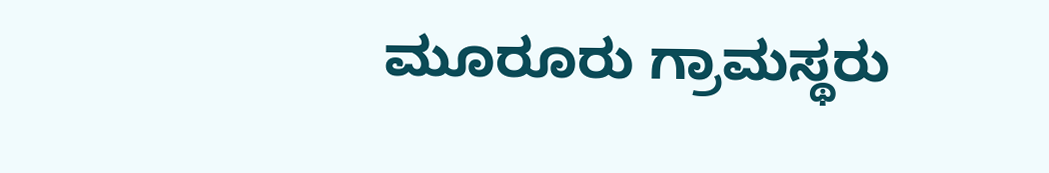ಮೂರೂರು ಗ್ರಾಮಸ್ಥರು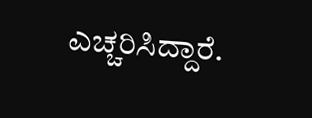ಎಚ್ಚರಿಸಿದ್ದಾರೆ.